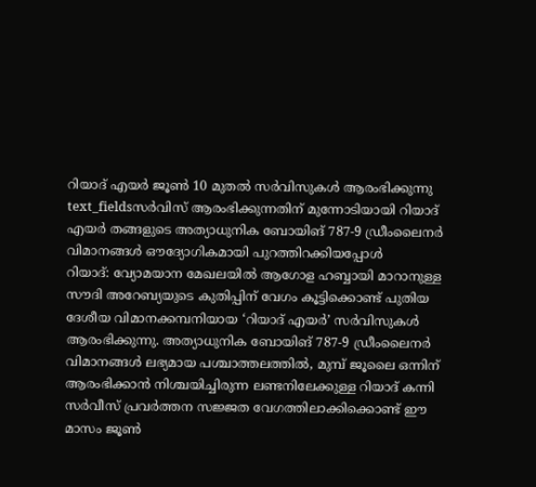റിയാദ് എയർ ജൂൺ 10 മുതൽ സർവിസുകൾ ആരംഭിക്കുന്നു
text_fieldsസർവിസ് ആരംഭിക്കുന്നതിന് മുന്നോടിയായി റിയാദ് എയർ തങ്ങളുടെ അത്യാധുനിക ബോയിങ് 787-9 ഡ്രീംലൈനർ വിമാനങ്ങൾ ഔദ്യോഗികമായി പുറത്തിറക്കിയപ്പോൾ
റിയാദ്: വ്യോമയാന മേഖലയിൽ ആഗോള ഹബ്ബായി മാറാനുള്ള സൗദി അറേബ്യയുടെ കുതിപ്പിന് വേഗം കൂട്ടിക്കൊണ്ട് പുതിയ ദേശീയ വിമാനക്കമ്പനിയായ ‘റിയാദ് എയർ’ സർവിസുകൾ ആരംഭിക്കുന്നു. അത്യാധുനിക ബോയിങ് 787-9 ഡ്രീംലൈനർ വിമാനങ്ങൾ ലഭ്യമായ പശ്ചാത്തലത്തിൽ, മുമ്പ് ജൂലൈ ഒന്നിന് ആരംഭിക്കാൻ നിശ്ചയിച്ചിരുന്ന ലണ്ടനിലേക്കുള്ള റിയാദ് കന്നി സർവീസ് പ്രവർത്തന സജ്ജത വേഗത്തിലാക്കിക്കൊണ്ട് ഈ മാസം ജൂൺ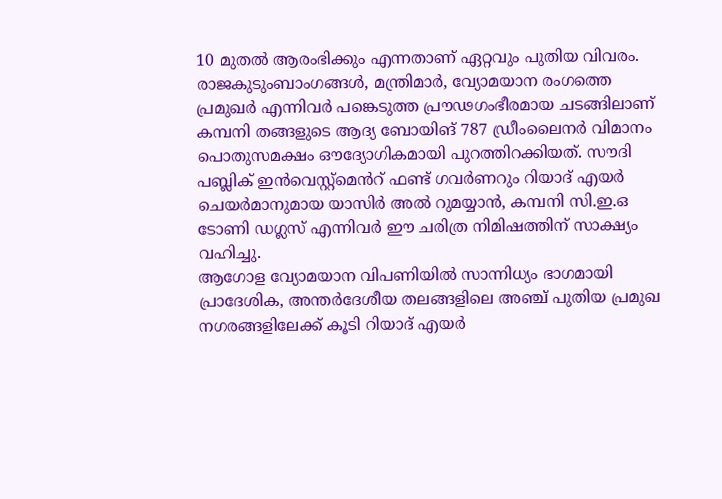10 മുതൽ ആരംഭിക്കും എന്നതാണ് ഏറ്റവും പുതിയ വിവരം.
രാജകുടുംബാംഗങ്ങൾ, മന്ത്രിമാർ, വ്യോമയാന രംഗത്തെ പ്രമുഖർ എന്നിവർ പങ്കെടുത്ത പ്രൗഢഗംഭീരമായ ചടങ്ങിലാണ് കമ്പനി തങ്ങളുടെ ആദ്യ ബോയിങ് 787 ഡ്രീംലൈനർ വിമാനം പൊതുസമക്ഷം ഔദ്യോഗികമായി പുറത്തിറക്കിയത്. സൗദി പബ്ലിക് ഇൻവെസ്റ്റ്മെൻറ് ഫണ്ട് ഗവർണറും റിയാദ് എയർ ചെയർമാനുമായ യാസിർ അൽ റുമയ്യാൻ, കമ്പനി സി.ഇ.ഒ ടോണി ഡഗ്ലസ് എന്നിവർ ഈ ചരിത്ര നിമിഷത്തിന് സാക്ഷ്യം വഹിച്ചു.
ആഗോള വ്യോമയാന വിപണിയിൽ സാന്നിധ്യം ഭാഗമായി പ്രാദേശിക, അന്തർദേശീയ തലങ്ങളിലെ അഞ്ച് പുതിയ പ്രമുഖ നഗരങ്ങളിലേക്ക് കൂടി റിയാദ് എയർ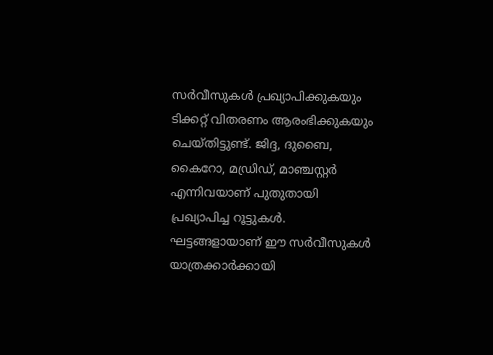സർവീസുകൾ പ്രഖ്യാപിക്കുകയും ടിക്കറ്റ് വിതരണം ആരംഭിക്കുകയും ചെയ്തിട്ടുണ്ട്. ജിദ്ദ, ദുബൈ, കൈറോ, മഡ്രിഡ്, മാഞ്ചസ്റ്റർ എന്നിവയാണ് പുതുതായി പ്രഖ്യാപിച്ച റൂട്ടുകൾ. ഘട്ടങ്ങളായാണ് ഈ സർവീസുകൾ യാത്രക്കാർക്കായി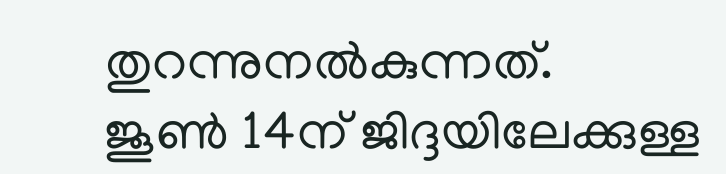തുറന്നുനൽകുന്നത്.
ജൂൺ 14ന് ജിദ്ദയിലേക്കുള്ള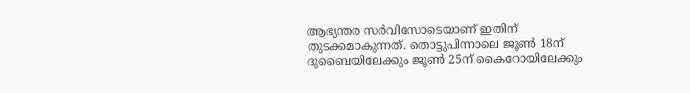ആഭ്യന്തര സർവിസോടെയാണ് ഇതിന് തുടക്കമാകുന്നത്. തൊട്ടുപിന്നാലെ ജൂൺ 18ന് ദുബൈയിലേക്കും ജൂൺ 25ന് കൈറോയിലേക്കും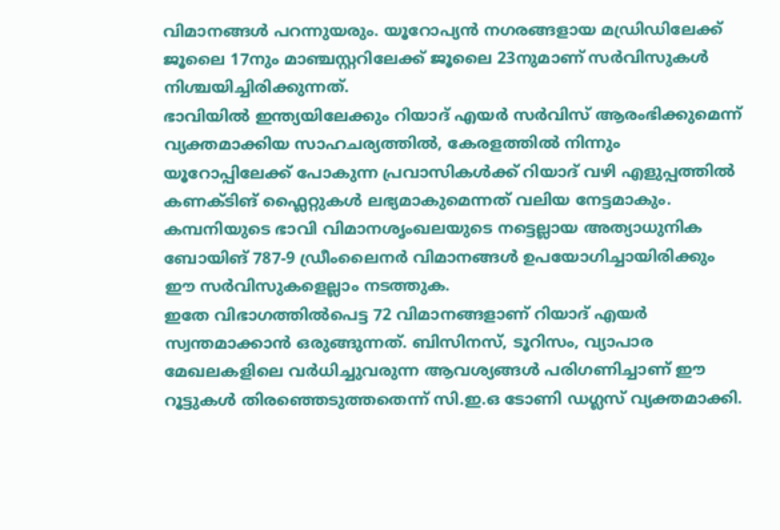വിമാനങ്ങൾ പറന്നുയരും. യൂറോപ്യൻ നഗരങ്ങളായ മഡ്രിഡിലേക്ക് ജൂലൈ 17നും മാഞ്ചസ്റ്ററിലേക്ക് ജൂലൈ 23നുമാണ് സർവിസുകൾ നിശ്ചയിച്ചിരിക്കുന്നത്.
ഭാവിയിൽ ഇന്ത്യയിലേക്കും റിയാദ് എയർ സർവിസ് ആരംഭിക്കുമെന്ന് വ്യക്തമാക്കിയ സാഹചര്യത്തിൽ, കേരളത്തിൽ നിന്നും യൂറോപ്പിലേക്ക് പോകുന്ന പ്രവാസികൾക്ക് റിയാദ് വഴി എളുപ്പത്തിൽ കണക്ടിങ് ഫ്ലൈറ്റുകൾ ലഭ്യമാകുമെന്നത് വലിയ നേട്ടമാകും. കമ്പനിയുടെ ഭാവി വിമാനശൃംഖലയുടെ നട്ടെല്ലായ അത്യാധുനിക ബോയിങ് 787-9 ഡ്രീംലൈനർ വിമാനങ്ങൾ ഉപയോഗിച്ചായിരിക്കും ഈ സർവിസുകളെല്ലാം നടത്തുക.
ഇതേ വിഭാഗത്തിൽപെട്ട 72 വിമാനങ്ങളാണ് റിയാദ് എയർ സ്വന്തമാക്കാൻ ഒരുങ്ങുന്നത്. ബിസിനസ്, ടൂറിസം, വ്യാപാര മേഖലകളിലെ വർധിച്ചുവരുന്ന ആവശ്യങ്ങൾ പരിഗണിച്ചാണ് ഈ റൂട്ടുകൾ തിരഞ്ഞെടുത്തതെന്ന് സി.ഇ.ഒ ടോണി ഡഗ്ലസ് വ്യക്തമാക്കി.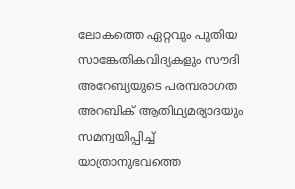ലോകത്തെ ഏറ്റവും പുതിയ സാങ്കേതികവിദ്യകളും സൗദി അറേബ്യയുടെ പരമ്പരാഗത അറബിക് ആതിഥ്യമര്യാദയും സമന്വയിപ്പിച്ച് യാത്രാനുഭവത്തെ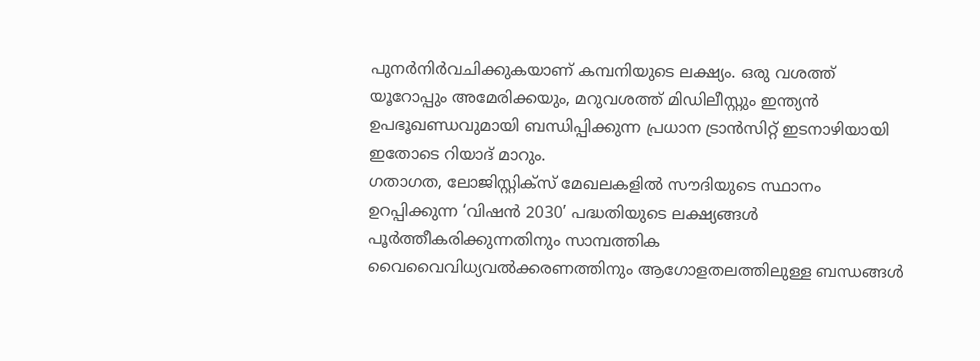പുനർനിർവചിക്കുകയാണ് കമ്പനിയുടെ ലക്ഷ്യം. ഒരു വശത്ത് യൂറോപ്പും അമേരിക്കയും, മറുവശത്ത് മിഡിലീസ്റ്റും ഇന്ത്യൻ ഉപഭൂഖണ്ഡവുമായി ബന്ധിപ്പിക്കുന്ന പ്രധാന ട്രാൻസിറ്റ് ഇടനാഴിയായി ഇതോടെ റിയാദ് മാറും.
ഗതാഗത, ലോജിസ്റ്റിക്സ് മേഖലകളിൽ സൗദിയുടെ സ്ഥാനം ഉറപ്പിക്കുന്ന ‘വിഷൻ 2030’ പദ്ധതിയുടെ ലക്ഷ്യങ്ങൾ പൂർത്തീകരിക്കുന്നതിനും സാമ്പത്തിക വൈവൈവിധ്യവൽക്കരണത്തിനും ആഗോളതലത്തിലുള്ള ബന്ധങ്ങൾ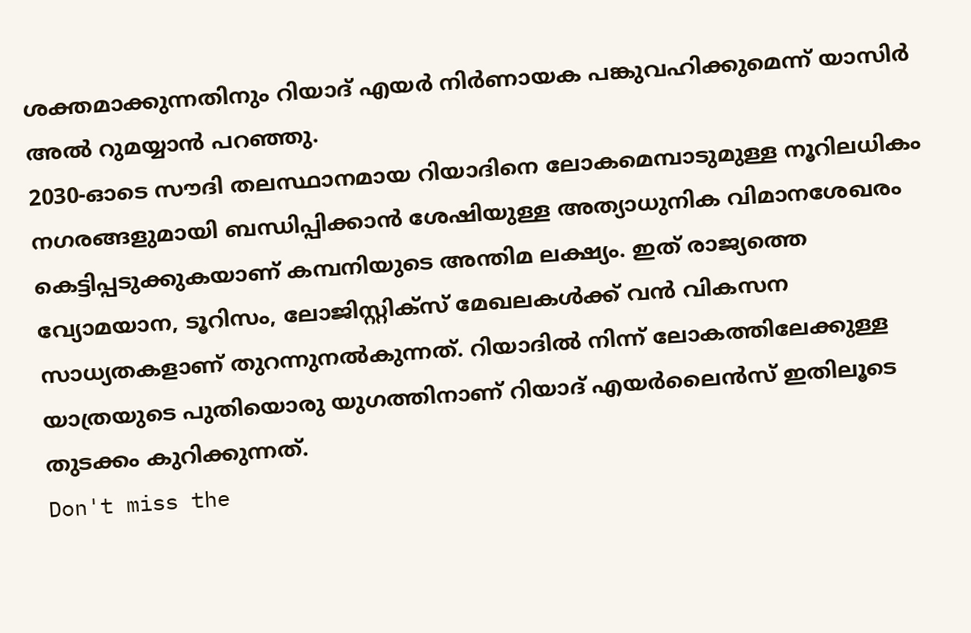ശക്തമാക്കുന്നതിനും റിയാദ് എയർ നിർണായക പങ്കുവഹിക്കുമെന്ന് യാസിർ അൽ റുമയ്യാൻ പറഞ്ഞു.
2030-ഓടെ സൗദി തലസ്ഥാനമായ റിയാദിനെ ലോകമെമ്പാടുമുള്ള നൂറിലധികം നഗരങ്ങളുമായി ബന്ധിപ്പിക്കാൻ ശേഷിയുള്ള അത്യാധുനിക വിമാനശേഖരം കെട്ടിപ്പടുക്കുകയാണ് കമ്പനിയുടെ അന്തിമ ലക്ഷ്യം. ഇത് രാജ്യത്തെ വ്യോമയാന, ടൂറിസം, ലോജിസ്റ്റിക്സ് മേഖലകൾക്ക് വൻ വികസന സാധ്യതകളാണ് തുറന്നുനൽകുന്നത്. റിയാദിൽ നിന്ന് ലോകത്തിലേക്കുള്ള യാത്രയുടെ പുതിയൊരു യുഗത്തിനാണ് റിയാദ് എയർലൈൻസ് ഇതിലൂടെ തുടക്കം കുറിക്കുന്നത്.
Don't miss the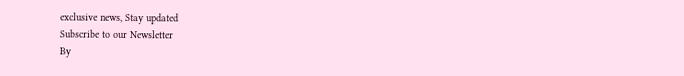exclusive news, Stay updated
Subscribe to our Newsletter
By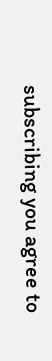subscribing you agree to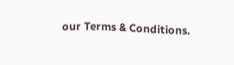our Terms & Conditions.